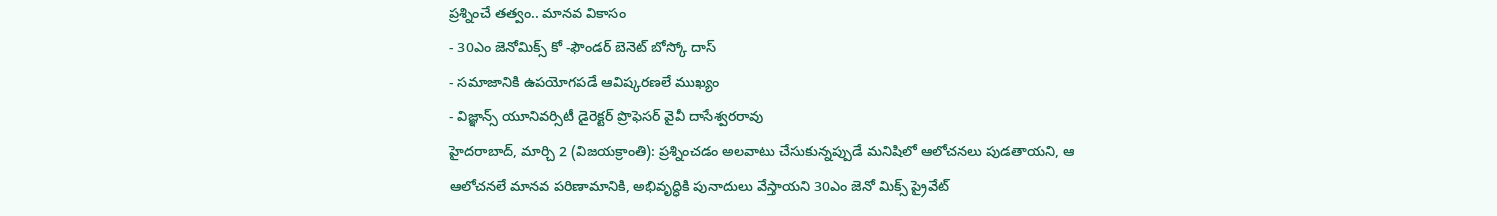ప్రశ్నించే తత్వం.. మానవ వికాసం
- 30ఎం జెనోమిక్స్ కో -ఫౌండర్ బెనెట్ బోస్కో దాస్
- సమాజానికి ఉపయోగపడే ఆవిష్కరణలే ముఖ్యం
- విజ్ఞాన్స్ యూనివర్సిటీ డైరెక్టర్ ప్రొఫెసర్ వైవీ దాసేశ్వరరావు
హైదరాబాద్, మార్చి 2 (విజయక్రాంతి): ప్రశ్నించడం అలవాటు చేసుకున్నప్పుడే మనిషిలో ఆలోచనలు పుడతాయని, ఆ ఆలోచనలే మానవ పరిణామానికి, అభివృద్ధికి పునాదులు వేస్తాయని 30ఎం జెనో మిక్స్ ప్రైవేట్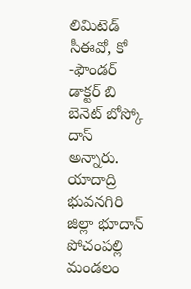లిమిటెడ్ సీఈవో, కో -ఫౌండర్ డాక్టర్ బి బెనెట్ బోస్కో దాస్ అన్నారు. యాదాద్రి భువనగిరి జిల్లా భూదాన్ పోచంపల్లి మండలం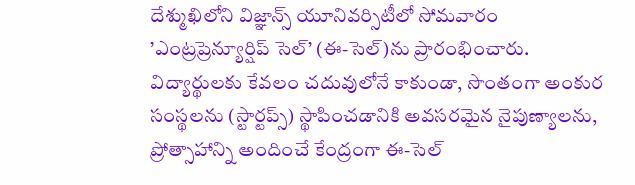దేశ్ముఖిలోని విజ్ఞాన్స్ యూనివర్సిటీలో సోమవారం ’ఎంట్రప్రెన్యూర్షిప్ సెల్’ (ఈ-సెల్)ను ప్రారంభించారు.
విద్యార్థులకు కేవలం చదువులోనే కాకుండా, సొంతంగా అంకుర సంస్థలను (స్టార్టప్స్) స్థాపించడానికి అవసరమైన నైపుణ్యాలను, ప్రోత్సాహాన్ని అందించే కేంద్రంగా ఈ-సెల్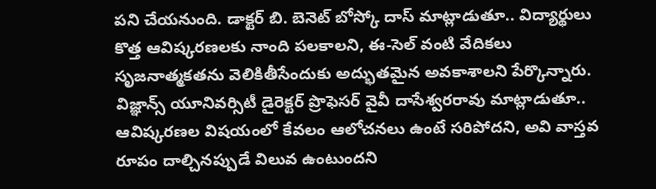పని చేయనుంది. డాక్టర్ బి. బెనెట్ బోస్కో దాస్ మాట్లాడుతూ.. విద్యార్థులు కొత్త ఆవిష్కరణలకు నాంది పలకాలని, ఈ-సెల్ వంటి వేదికలు సృజనాత్మకతను వెలికితీసేందుకు అద్భుతమైన అవకాశాలని పేర్కొన్నారు.
విజ్ఞాన్స్ యూనివర్సిటీ డైరెక్టర్ ప్రొఫెసర్ వైవీ దాసేశ్వరరావు మాట్లాడుతూ.. ఆవిష్కరణల విషయంలో కేవలం ఆలోచనలు ఉంటే సరిపోదని, అవి వాస్తవ రూపం దాల్చినప్పుడే విలువ ఉంటుందని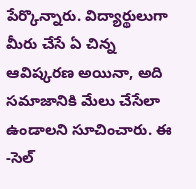పేర్కొన్నారు. విద్యార్థులుగా మీరు చేసే ఏ చిన్న ఆవిష్కరణ అయినా, అది సమాజానికి మేలు చేసేలా ఉండాలని సూచించారు. ఈ -సెల్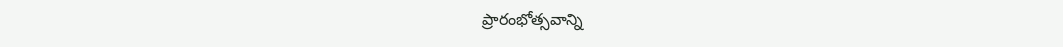ప్రారంభోత్సవాన్ని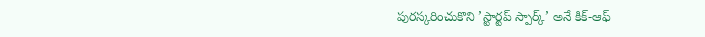పురస్కరించుకొని ’స్టార్టప్ స్పార్క్’ అనే కిక్-ఆఫ్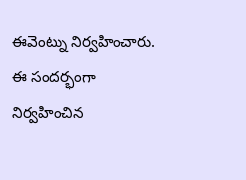ఈవెంట్ను నిర్వహించారు. ఈ సందర్భంగా నిర్వహించిన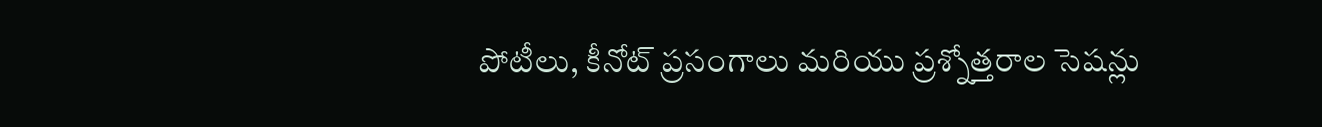పోటీలు, కీనోట్ ప్రసంగాలు మరియు ప్రశ్నోత్తరాల సెషన్లు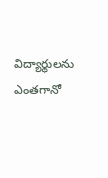విద్యార్థులను ఎంతగానో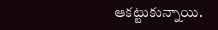ఆకట్టుకున్నాయి.